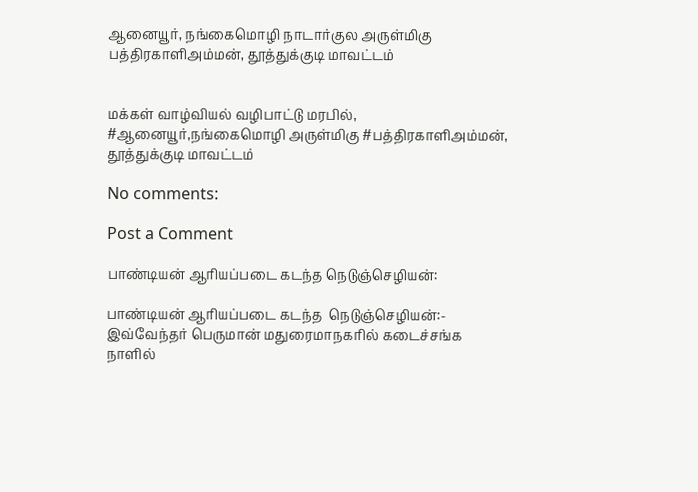ஆனையூர், நங்கைமொழி நாடார்குல அருள்மிகு பத்திரகாளிஅம்மன், தூத்துக்குடி மாவட்டம்


மக்கள் வாழ்வியல் வழிபாட்டு மரபில், #ஆனையூர்,நங்கைமொழி அருள்மிகு #பத்திரகாளிஅம்மன், தூத்துக்குடி மாவட்டம்

No comments:

Post a Comment

பாண்டியன் ஆரியப்படை கடந்த நெடுஞ்செழியன்:

பாண்டியன் ஆரியப்படை கடந்த  நெடுஞ்செழியன்:- இவ்வேந்தர் பெருமான் மதுரைமாநகரில் கடைச்சங்க நாளில்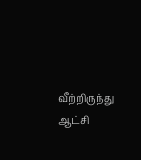வீற்றிருந்து ஆட்சி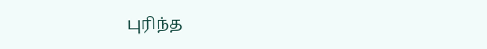புரிந்த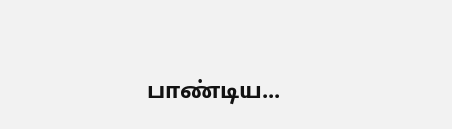பாண்டிய...